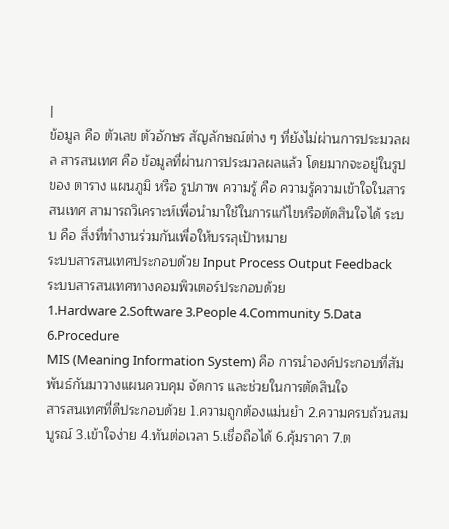|
ข้อมูล คือ ตัวเลข ตัวอักษร สัญลักษณ์ต่าง ๆ ที่ยังไม่ผ่านการประมวลผล สารสนเทศ คือ ข้อมูลที่ผ่านการประมวลผลแล้ว โดยมากจะอยู่ในรูปของ ตาราง แผนภูมิ หรือ รูปภาพ ความรู้ คือ ความรู้ความเข้าใจในสารสนเทศ สามารถวิเคราะห์เพื่อนำมาใช้ในการแก้ไขหรือตัดสินใจได้ ระบบ คือ สิ่งที่ทำงานร่วมกันเพื่อให้บรรลุเป้าหมาย
ระบบสารสนเทศประกอบด้วย Input Process Output Feedback
ระบบสารสนเทศทางคอมพิวเตอร์ประกอบด้วย
1.Hardware 2.Software 3.People 4.Community 5.Data 6.Procedure
MIS (Meaning Information System) คือ การนำองค์ประกอบที่สัมพันธ์กันมาวางแผนควบคุม จัดการ และช่วยในการตัดสินใจ
สารสนเทศที่ดีประกอบด้วย 1.ความถูกต้องแม่นยำ 2.ความครบถ้วนสมบูรณ์ 3.เข้าใจง่าย 4.ทันต่อเวลา 5.เชื่อถือได้ 6.คุ้มราคา 7.ต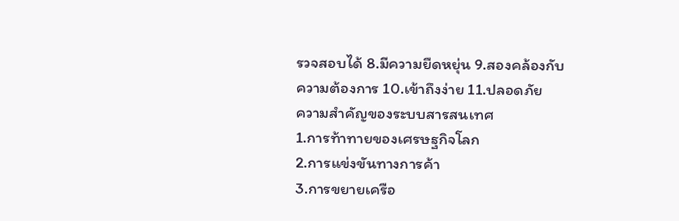รวจสอบได้ 8.มีความยืดหยุ่น 9.สองคล้องกับความต้องการ 10.เข้าถึงง่าย 11.ปลอดภัย
ความสำคัญของระบบสารสนเทศ
1.การท้าทายของเศรษฐกิจโลก
2.การแข่งขันทางการค้า
3.การขยายเครือ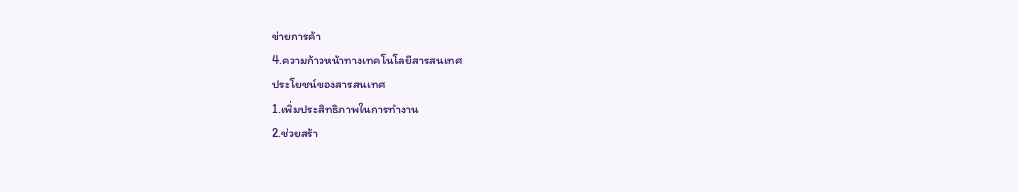ข่ายการค้า
4.ความก้าวหน้าทางเทคโนโลยีสารสนเทศ
ประโยชน์ของสารสนเทศ
1.เพิ่มประสิทธิภาพในการทำงาน
2.ช่วยสร้า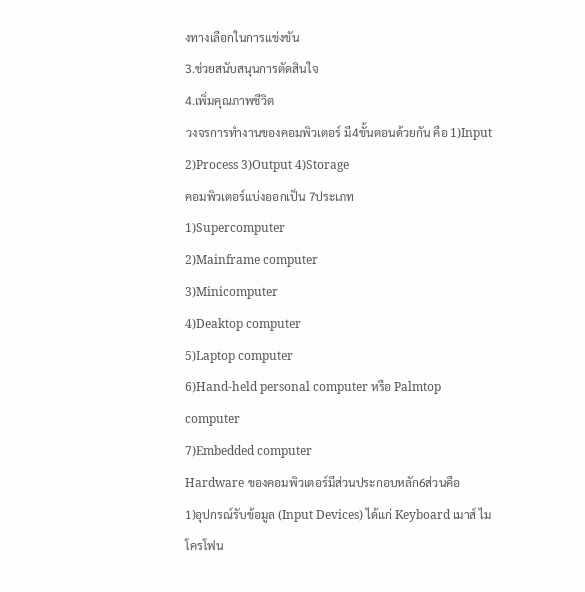งทางเลือกในการแข่งขัน
3.ช่วยสนับสนุนการตัดสินใจ
4.เพิ่มคุณภาพชีวิต
วงจรการทำงานของคอมพิวเตอร์ มี4ขั้นตอนด้วยกัน คือ 1)Input 2)Process 3)Output 4)Storage
คอมพิวเตอร์แบ่งออกเป็น 7ประเภท
1)Supercomputer
2)Mainframe computer
3)Minicomputer
4)Deaktop computer
5)Laptop computer
6)Hand-held personal computer หรือ Palmtop computer
7)Embedded computer
Hardware ของคอมพิวเตอร์มีส่วนประกอบหลัก6ส่วนคือ
1)อุปกรณ์รับข้อมูล (Input Devices) ได้แก่ Keyboard เมาส์ ไมโครโฟน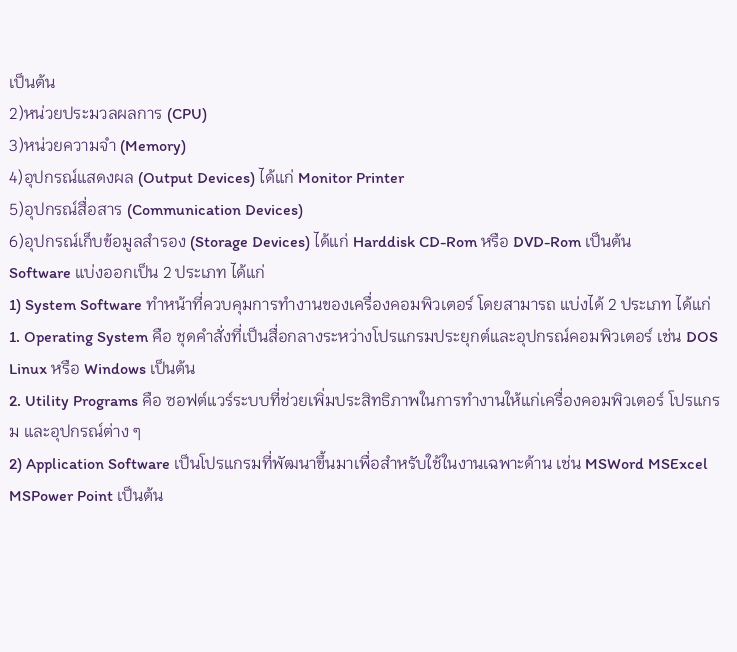เป็นต้น
2)หน่วยประมวลผลการ (CPU)
3)หน่วยความจำ (Memory)
4)อุปกรณ์แสดงผล (Output Devices) ได้แก่ Monitor Printer
5)อุปกรณ์สื่อสาร (Communication Devices)
6)อุปกรณ์เก็บข้อมูลสำรอง (Storage Devices) ได้แก่ Harddisk CD-Rom หรือ DVD-Rom เป็นต้น
Software แบ่งออกเป็น 2 ประเภท ได้แก่
1) System Software ทำหน้าที่ควบคุมการทำงานของเครื่องคอมพิวเตอร์ โดยสามารถ แบ่งได้ 2 ประเภท ได้แก่ 1. Operating System คือ ชุดคำสั่งที่เป็นสื่อกลางระหว่างโปรแกรมประยุกต์และอุปกรณ์คอมพิวเตอร์ เช่น DOS Linux หรือ Windows เป็นต้น
2. Utility Programs คือ ซอฟต์แวร์ระบบที่ช่วยเพิ่มประสิทธิภาพในการทำงานให้แก่เครื่องคอมพิวเตอร์ โปรแกรม และอุปกรณ์ต่าง ๆ
2) Application Software เป็นโปรแกรมที่พัฒนาขึ้นมาเพื่อสำหรับใช้ในงานเฉพาะด้าน เช่น MSWord MSExcel MSPower Point เป็นต้น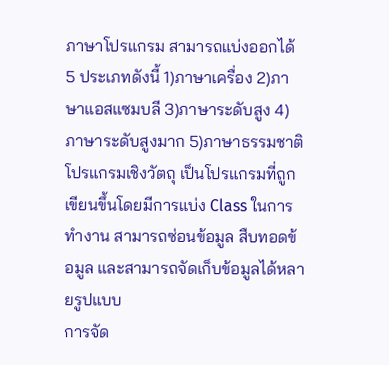ภาษาโปรแกรม สามารถแบ่งออกได้ 5 ประเภทดังนี้ 1)ภาษาเครื่อง 2)ภาษาแอสแซมบลี 3)ภาษาระดับสูง 4)ภาษาระดับสูงมาก 5)ภาษาธรรมชาติ
โปรแกรมเชิงวัตถุ เป็นโปรแกรมที่ถูกเขียนขึ้นโดยมีการแบ่ง Class ในการทำงาน สามารถซ่อนข้อมูล สืบทอดข้อมูล และสามารถจัดเก็บข้อมูลได้หลายรูปแบบ
การจัด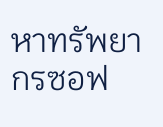หาทรัพยากรซอฟ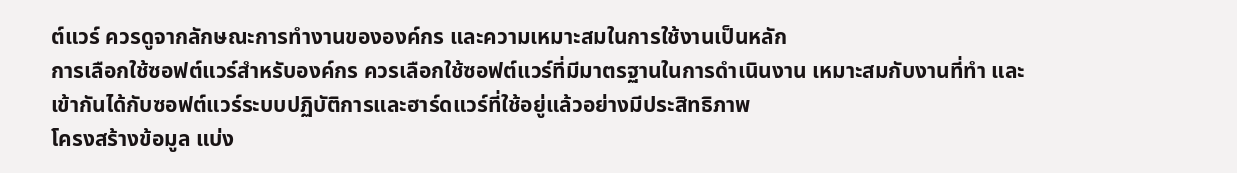ต์แวร์ ควรดูจากลักษณะการทำงานขององค์กร และความเหมาะสมในการใช้งานเป็นหลัก
การเลือกใช้ซอฟต์แวร์สำหรับองค์กร ควรเลือกใช้ซอฟต์แวร์ที่มีมาตรฐานในการดำเนินงาน เหมาะสมกับงานที่ทำ และ เข้ากันได้กับซอฟต์แวร์ระบบปฏิบัติการและฮาร์ดแวร์ที่ใช้อยู่แล้วอย่างมีประสิทธิภาพ
โครงสร้างข้อมูล แบ่ง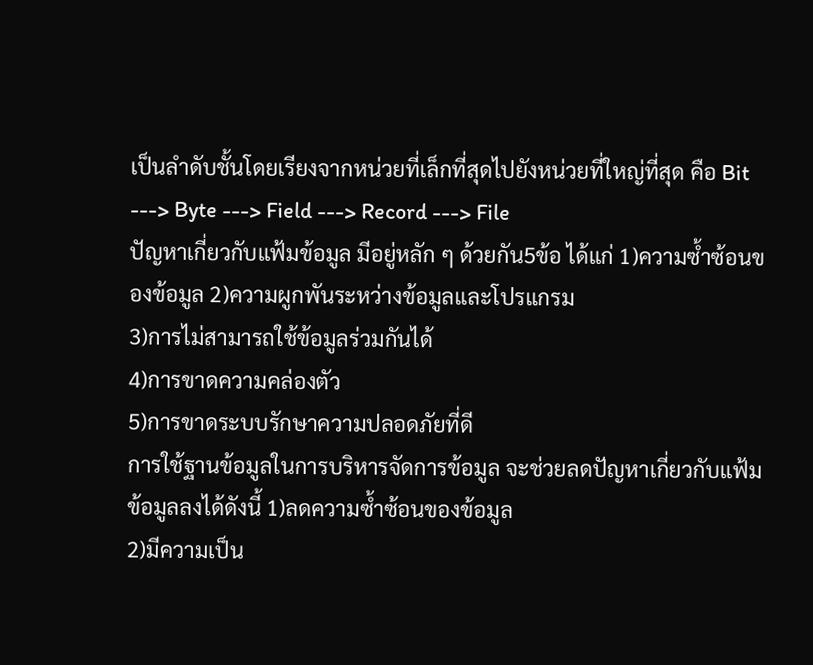เป็นลำดับชั้นโดยเรียงจากหน่วยที่เล็กที่สุดไปยังหน่วยที่ใหญ่ที่สุด คือ Bit ---> Byte ---> Field ---> Record ---> File
ปัญหาเกี่ยวกับแฟ้มข้อมูล มีอยู่หลัก ๆ ด้วยกัน5ข้อ ได้แก่ 1)ความซ้ำซ้อนของข้อมูล 2)ความผูกพันระหว่างข้อมูลและโปรแกรม
3)การไม่สามารถใช้ข้อมูลร่วมกันได้
4)การขาดความคล่องตัว
5)การขาดระบบรักษาความปลอดภัยที่ดี
การใช้ฐานข้อมูลในการบริหารจัดการข้อมูล จะช่วยลดปัญหาเกี่ยวกับแฟ้มข้อมูลลงได้ดังนี้ 1)ลดความซ้ำซ้อนของข้อมูล
2)มีความเป็น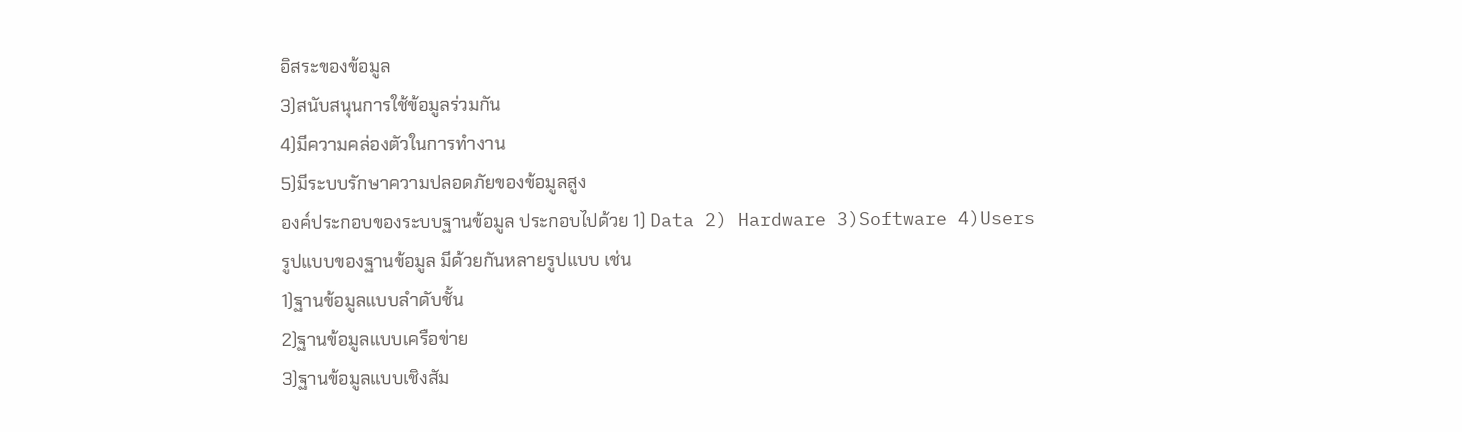อิสระของข้อมูล
3)สนับสนุนการใช้ข้อมูลร่วมกัน
4)มีความคล่องตัวในการทำงาน
5)มีระบบรักษาความปลอดภัยของข้อมูลสูง
องค์ประกอบของระบบฐานข้อมูล ประกอบไปด้วย 1) Data 2) Hardware 3)Software 4)Users
รูปแบบของฐานข้อมูล มีด้วยกันหลายรูปแบบ เช่น
1)ฐานข้อมูลแบบลำดับชั้น
2)ฐานข้อมูลแบบเครือข่าย
3)ฐานข้อมูลแบบเชิงสัม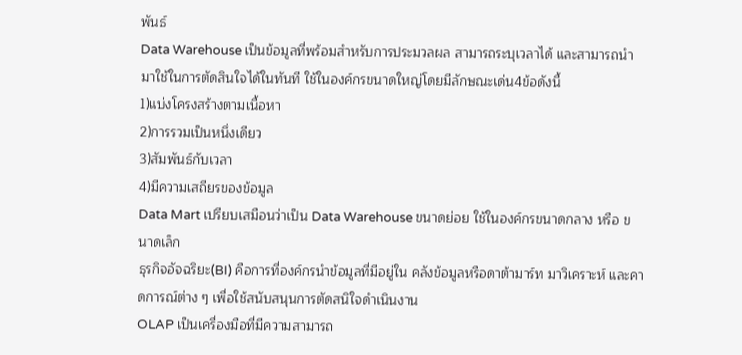พันธ์
Data Warehouse เป็นข้อมูลที่พร้อมสำหรับการประมวลผล สามารถระบุเวลาได้ และสามารถนำมาใช้ในการตัดสินใจได้ในทันที ใช้ในองค์กรขนาดใหญ่โดยมีลักษณะเด่น4ข้อดังนี้
1)แบ่งโครงสร้างตามเนื้อหา
2)การรวมเป็นหนึ่งเดียว
3)สัมพันธ์กับเวลา
4)มีความเสถียรของข้อมูล
Data Mart เปรียบเสมือนว่าเป็น Data Warehouse ขนาดย่อย ใช้ในองค์กรขนาดกลาง หรือ ขนาดเล็ก
ธุรกิจอัจฉริยะ(BI) คือการที่องค์กรนำข้อมูลที่มีอยู่ใน คลังข้อมูลหรือดาต้ามาร์ท มาวิเคราะห์ และคาดการณ์ต่าง ๆ เพื่อใช้สนับสนุนการตัดสนิใจดำเนินงาน
OLAP เป็นเครื่องมือที่มีความสามารถ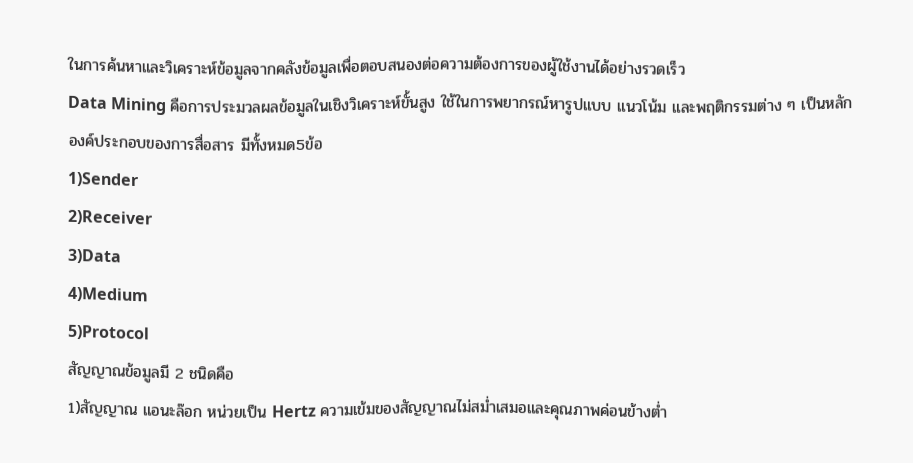ในการค้นหาและวิเคราะห์ข้อมูลจากคลังข้อมูลเพื่อตอบสนองต่อความต้องการของผู้ใช้งานได้อย่างรวดเร็ว
Data Mining คือการประมวลผลข้อมูลในเชิงวิเคราะห์ขั้นสูง ใช้ในการพยากรณ์หารูปแบบ แนวโน้ม และพฤติกรรมต่าง ๆ เป็นหลัก
องค์ประกอบของการสื่อสาร มีทั้งหมด5ข้อ
1)Sender
2)Receiver
3)Data
4)Medium
5)Protocol
สัญญาณข้อมูลมี 2 ชนิดคือ
1)สัญญาณ แอนะล๊อก หน่วยเป็น Hertz ความเข้มของสัญญาณไม่สม่ำเสมอและคุณภาพค่อนข้างต่ำ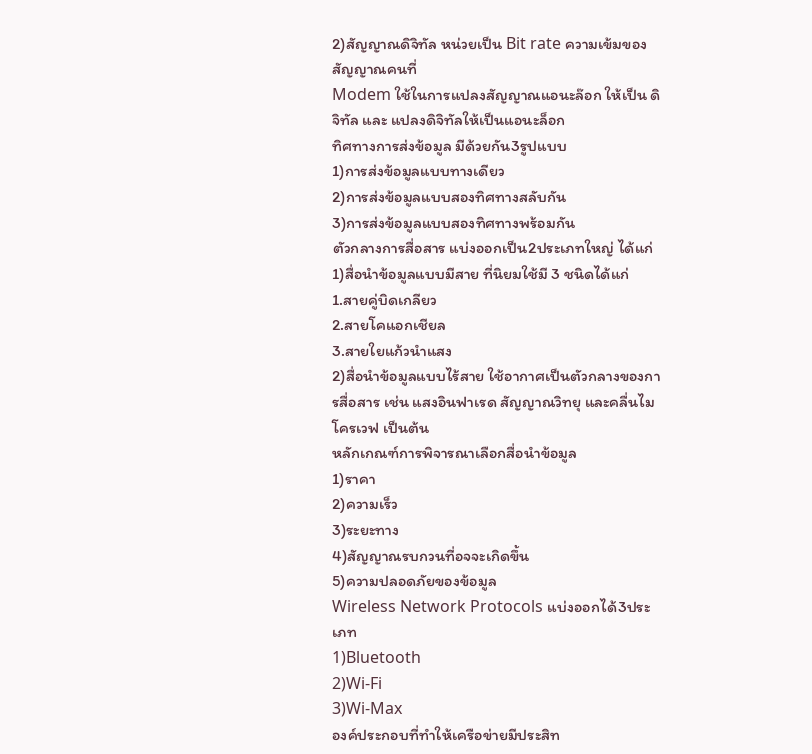2)สัญญาณดิจิทัล หน่วยเป็น Bit rate ความเข้มของสัญญาณคนที่
Modem ใช้ในการแปลงสัญญาณแอนะล๊อก ให้เป็น ดิจิทัล และ แปลงดิจิทัลให้เป็นแอนะล็อก
ทิศทางการส่งข้อมูล มีด้วยกัน3รูปแบบ
1)การส่งข้อมูลแบบทางเดียว
2)การส่งข้อมูลแบบสองทิศทางสลับกัน
3)การส่งข้อมูลแบบสองทิศทางพร้อมกัน
ตัวกลางการสื่อสาร แบ่งออกเป็น2ประเภทใหญ่ ได้แก่
1)สื่อนำข้อมูลแบบมีสาย ที่นิยมใช้มี 3 ชนิดได้แก่
1.สายคู่บิดเกลียว
2.สายโคแอกเชียล
3.สายใยแก้วนำแสง
2)สื่อนำข้อมูลแบบไร้สาย ใช้อากาศเป็นตัวกลางของการสื่อสาร เช่น แสงอินฟาเรด สัญญาณวิทยุ และคลื่นไมโครเวฟ เป็นต้น
หลักเกณฑ์การพิจารณาเลือกสื่อนำข้อมูล
1)ราคา
2)ความเร็ว
3)ระยะทาง
4)สัญญาณรบกวนที่อจจะเกิดขึ้น
5)ความปลอดภัยของข้อมูล
Wireless Network Protocols แบ่งออกได้3ประเภท
1)Bluetooth
2)Wi-Fi
3)Wi-Max
องค์ประกอบที่ทำให้เครือข่ายมีประสิท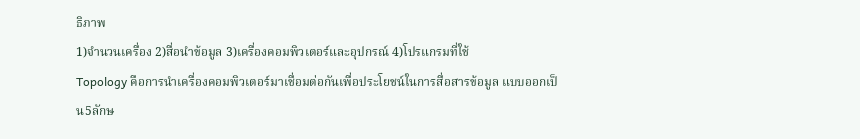ธิภาพ
1)จำนวนเครื่อง 2)สื่อนำข้อมูล 3)เครื่องคอมพิวเตอร์และอุปกรณ์ 4)โปรแกรมที่ใช้
Topology คือการนำเครื่องคอมพิวเตอร์มาเชื่อมต่อกันเพื่อประโยชน์ในการสื่อสารข้อมูล แบบออกเป็น5ลักษ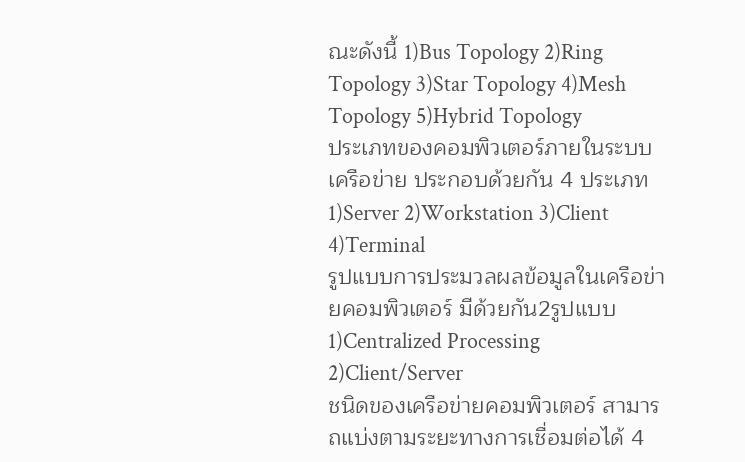ณะดังนี้ 1)Bus Topology 2)Ring Topology 3)Star Topology 4)Mesh Topology 5)Hybrid Topology
ประเภทของคอมพิวเตอร์ภายในระบบเครือข่าย ประกอบด้วยกัน 4 ประเภท 1)Server 2)Workstation 3)Client 4)Terminal
รูปแบบการประมวลผลข้อมูลในเครือข่ายคอมพิวเตอร์ มีด้วยกัน2รูปแบบ 1)Centralized Processing 2)Client/Server
ชนิดของเครือข่ายคอมพิวเตอร์ สามารถแบ่งตามระยะทางการเชื่อมต่อได้ 4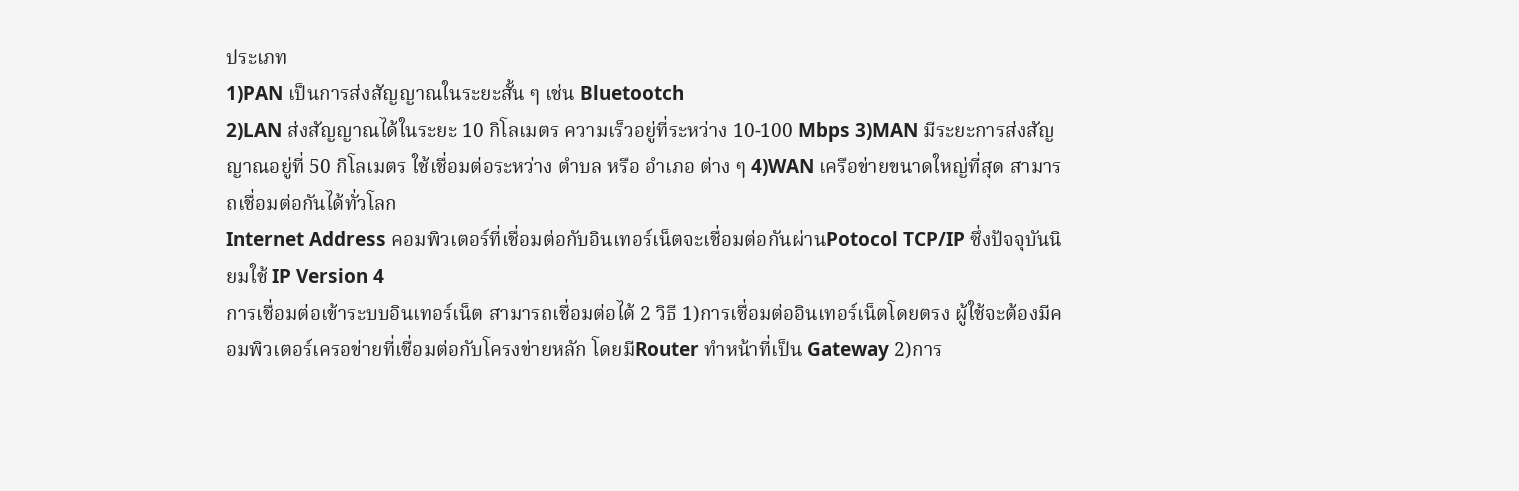ประเภท
1)PAN เป็นการส่งสัญญาณในระยะสั้น ๆ เช่น Bluetootch
2)LAN ส่งสัญญาณได้ในระยะ 10 กิโลเมตร ความเร็วอยู่ที่ระหว่าง 10-100 Mbps 3)MAN มีระยะการส่งสัญญาณอยู่ที่ 50 กิโลเมตร ใช้เชื่อมต่อระหว่าง ตำบล หรือ อำเภอ ต่าง ๆ 4)WAN เครือข่ายขนาดใหญ่ที่สุด สามารถเชื่อมต่อกันได้ทั่วโลก
Internet Address คอมพิวเตอร์ที่เชื่อมต่อกับอินเทอร์เน็ตจะเชื่อมต่อกันผ่านPotocol TCP/IP ซึ่งปัจจุบันนิยมใช้ IP Version 4
การเชื่อมต่อเข้าระบบอินเทอร์เน็ต สามารถเชื่อมต่อได้ 2 วิธี 1)การเชื่อมต่ออินเทอร์เน็ตโดยตรง ผู้ใช้จะต้องมีคอมพิวเตอร์เครอข่ายที่เชื่อมต่อกับโครงข่ายหลัก โดยมีRouter ทำหน้าที่เป็น Gateway 2)การ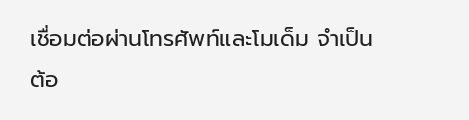เชื่อมต่อผ่านโทรศัพท์และโมเด็ม จำเป็นต้อ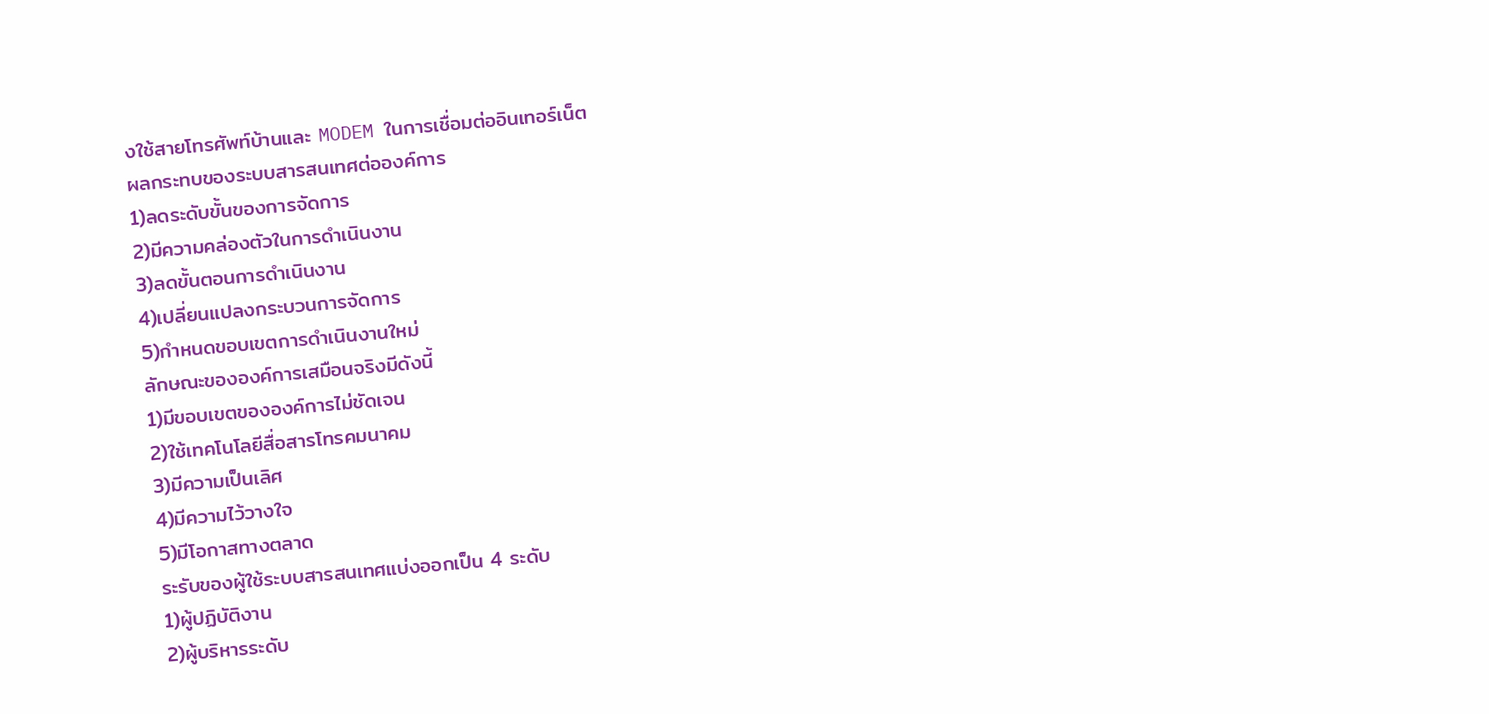งใช้สายโทรศัพท์บ้านและ MODEM ในการเชื่อมต่ออินเทอร์เน็ต
ผลกระทบของระบบสารสนเทศต่อองค์การ
1)ลดระดับขั้นของการจัดการ
2)มีความคล่องตัวในการดำเนินงาน
3)ลดขั้นตอนการดำเนินงาน
4)เปลี่ยนแปลงกระบวนการจัดการ
5)กำหนดขอบเขตการดำเนินงานใหม่
ลักษณะขององค์การเสมือนจริงมีดังนี้
1)มีขอบเขตขององค์การไม่ชัดเจน
2)ใช้เทคโนโลยีสื่อสารโทรคมนาคม
3)มีความเป็นเลิศ
4)มีความไว้วางใจ
5)มีโอกาสทางตลาด
ระรับของผู้ใช้ระบบสารสนเทศแบ่งออกเป็น 4 ระดับ
1)ผู้ปฏิบัติงาน
2)ผู้บริหารระดับ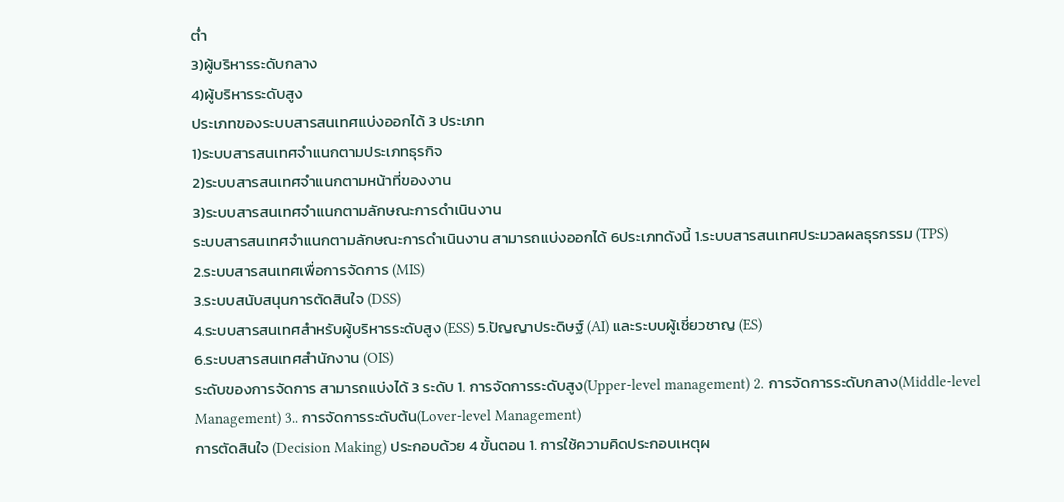ต่ำ
3)ผู้บริหารระดับกลาง
4)ผู้บริหารระดับสูง
ประเภทของระบบสารสนเทศแบ่งออกได้ 3 ประเภท
1)ระบบสารสนเทศจำแนกตามประเภทธุรกิจ
2)ระบบสารสนเทศจำแนกตามหน้าที่ของงาน
3)ระบบสารสนเทศจำแนกตามลักษณะการดำเนินงาน
ระบบสารสนเทศจำแนกตามลักษณะการดำเนินงาน สามารถแบ่งออกได้ 6ประเภทดังนี้ 1.ระบบสารสนเทศประมวลผลธุรกรรม (TPS)
2.ระบบสารสนเทศเพื่อการจัดการ (MIS)
3.ระบบสนับสนุนการตัดสินใจ (DSS)
4.ระบบสารสนเทศสำหรับผู้บริหารระดับสูง (ESS) 5.ปัญญาประดิษฐ์ (AI) และระบบผู้เชี่ยวชาญ (ES)
6.ระบบสารสนเทศสำนักงาน (OIS)
ระดับของการจัดการ สามารถแบ่งได้ 3 ระดับ 1. การจัดการระดับสูง(Upper-level management) 2. การจัดการระดับกลาง(Middle-level Management) 3.. การจัดการระดับต้น(Lover-level Management)
การตัดสินใจ (Decision Making) ประกอบด้วย 4 ขั้นตอน 1. การใช้ความคิดประกอบเหตุผ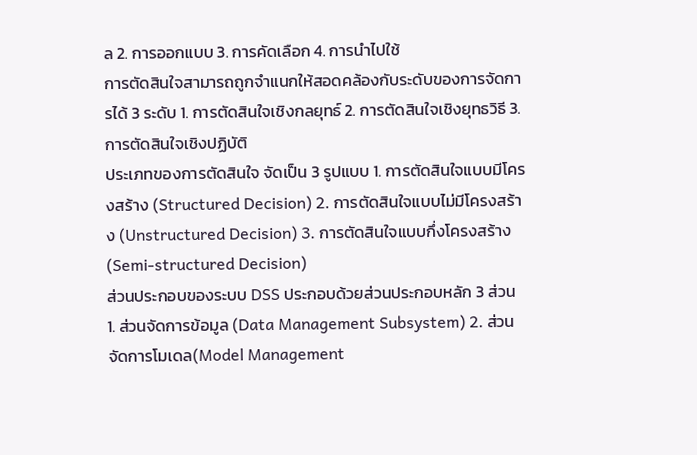ล 2. การออกแบบ 3. การคัดเลือก 4. การนำไปใช้
การตัดสินใจสามารถถูกจำแนกให้สอดคล้องกับระดับของการจัดการได้ 3 ระดับ 1. การตัดสินใจเชิงกลยุทธ์ 2. การตัดสินใจเชิงยุทธวิธี 3. การตัดสินใจเชิงปฏิบัติ
ประเภทของการตัดสินใจ จัดเป็น 3 รูปแบบ 1. การตัดสินใจแบบมีโครงสร้าง (Structured Decision) 2. การตัดสินใจแบบไม่มีโครงสร้าง (Unstructured Decision) 3. การตัดสินใจแบบกึ่งโครงสร้าง (Semi-structured Decision)
ส่วนประกอบของระบบ DSS ประกอบด้วยส่วนประกอบหลัก 3 ส่วน 1. ส่วนจัดการข้อมูล (Data Management Subsystem) 2. ส่วนจัดการโมเดล(Model Management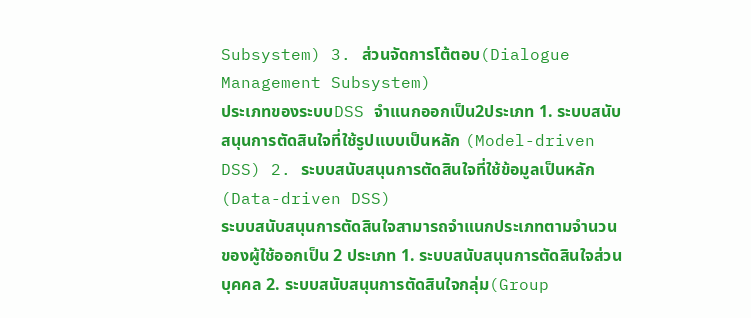Subsystem) 3. ส่วนจัดการโต้ตอบ(Dialogue Management Subsystem)
ประเภทของระบบDSS จำแนกออกเป็น2ประเภท 1. ระบบสนับสนุนการตัดสินใจที่ใช้รูปแบบเป็นหลัก (Model-driven DSS) 2. ระบบสนับสนุนการตัดสินใจที่ใช้ข้อมูลเป็นหลัก (Data-driven DSS)
ระบบสนับสนุนการตัดสินใจสามารถจำแนกประเภทตามจำนวนของผู้ใช้ออกเป็น 2 ประเภท 1. ระบบสนับสนุนการตัดสินใจส่วนบุคคล 2. ระบบสนับสนุนการตัดสินใจกลุ่ม(Group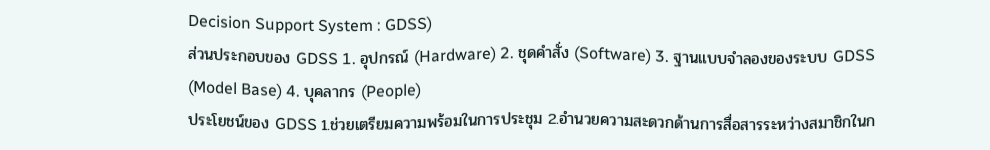Decision Support System : GDSS)
ส่วนประกอบของ GDSS 1. อุปกรณ์ (Hardware) 2. ชุดคำสั่ง (Software) 3. ฐานแบบจำลองของระบบ GDSS (Model Base) 4. บุคลากร (People)
ประโยชน์ของ GDSS 1.ช่วยเตรียมความพร้อมในการประชุม 2.อำนวยความสะดวกด้านการสื่อสารระหว่างสมาชิกในก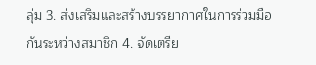ลุ่ม 3. ส่งเสริมและสร้างบรรยากาศในการร่วมมือกันระหว่างสมาชิก 4. จัดเตรีย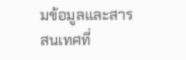มข้อมูลและสารสนเทศที่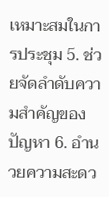เหมาะสมในการประชุม 5. ช่วยจัดลำดับความสำคัญของปัญหา 6. อำนวยความสะดว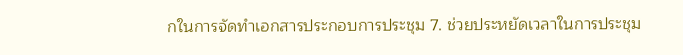กในการจัดทำเอกสารประกอบการประชุม 7. ช่วยประหยัดเวลาในการประชุม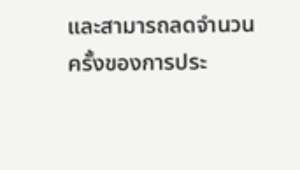และสามารถลดจำนวนครั้งของการประ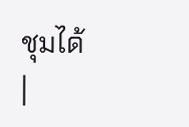ชุมได้
|